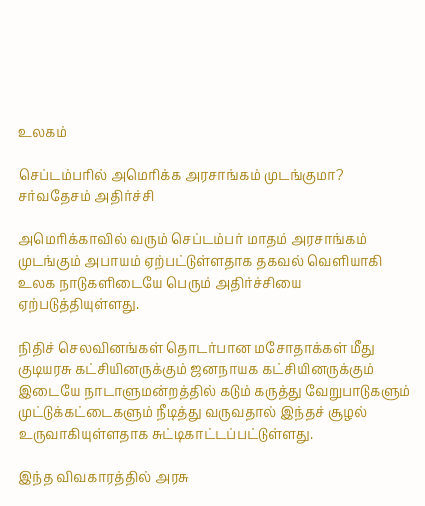உலகம்

செப்டம்பரில் அமெரிக்க அரசாங்கம் முடங்குமா? சர்வதேசம் அதிர்ச்சி

அமெரிக்காவில் வரும் செப்டம்பர் மாதம் அரசாங்கம் முடங்கும் அபாயம் ஏற்பட்டுள்ளதாக தகவல் வெளியாகி உலக நாடுகளிடையே பெரும் அதிர்ச்சியை ஏற்படுத்தியுள்ளது.

நிதிச் செலவினங்கள் தொடர்பான மசோதாக்கள் மீது குடியரசு கட்சியினருக்கும் ஜனநாயக கட்சியினருக்கும் இடையே நாடாளுமன்றத்தில் கடும் கருத்து வேறுபாடுகளும் முட்டுக்கட்டைகளும் நீடித்து வருவதால் இந்தச் சூழல் உருவாகியுள்ளதாக சுட்டிகாட்டப்பட்டுள்ளது.

இந்த விவகாரத்தில் அரசு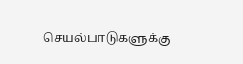செயல்பாடுகளுக்கு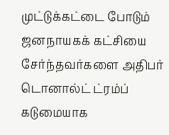முட்டுக்கட்டை போடும் ஜனநாயகக் கட்சியை சேர்ந்தவர்களை அதிபர் டொனால்ட் ட்ரம்ப் கடுமையாக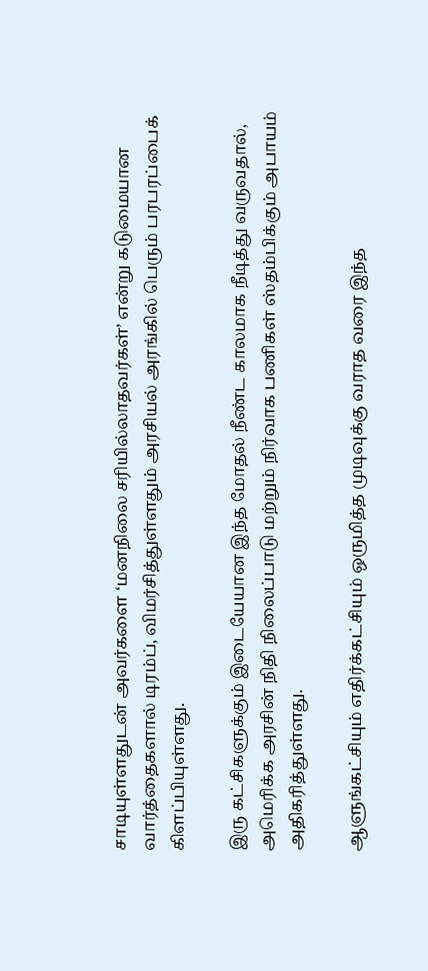சாடியுள்ளதுடன் அவர்களை ‘மனநிலை சரியில்லாதவர்கள்’ என்று கடுமையான வார்த்தைகளால் டிரம்ப், விமர்சித்துள்ளதும் அரசியல் அரங்கில் பெரும் பரபரப்பைக் கிளப்பியுள்ளது.

இரு கட்சிகளுக்கும் இடையேயான இந்த மோதல் நீண்ட காலமாக நீடித்து வருவதால், அமெரிக்க அரசின் நிதி நிலைப்பாடு மற்றும் நிர்வாக பணிகள் ஸ்தம்பிக்கும் அபாயம் அதிகரித்துள்ளது.

ஆளுங்கட்சியும் எதிர்க்கட்சியும் ஒருமித்த முடிவுக்கு வராத வரை இந்த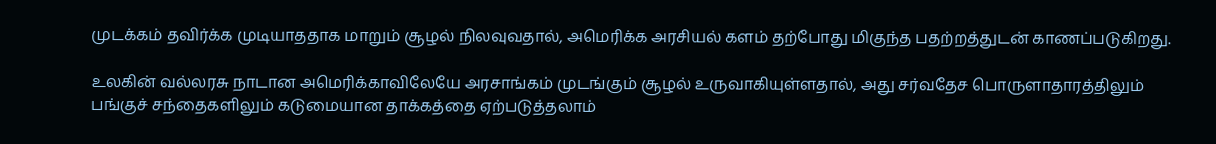முடக்கம் தவிர்க்க முடியாததாக மாறும் சூழல் நிலவுவதால், அமெரிக்க அரசியல் களம் தற்போது மிகுந்த பதற்றத்துடன் காணப்படுகிறது.

உலகின் வல்லரசு நாடான அமெரிக்காவிலேயே அரசாங்கம் முடங்கும் சூழல் உருவாகியுள்ளதால், அது சர்வதேச பொருளாதாரத்திலும் பங்குச் சந்தைகளிலும் கடுமையான தாக்கத்தை ஏற்படுத்தலாம்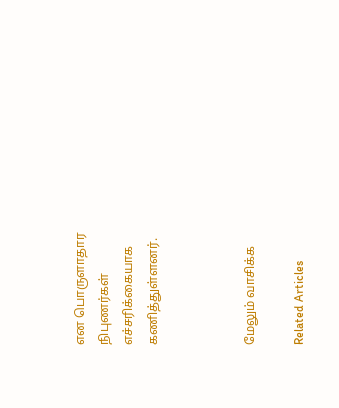என பொருளாதார நிபுணர்கள் எச்சரிக்கையாக கணித்துள்ளனர்.



மேலும் வாசிக்க

Related Articles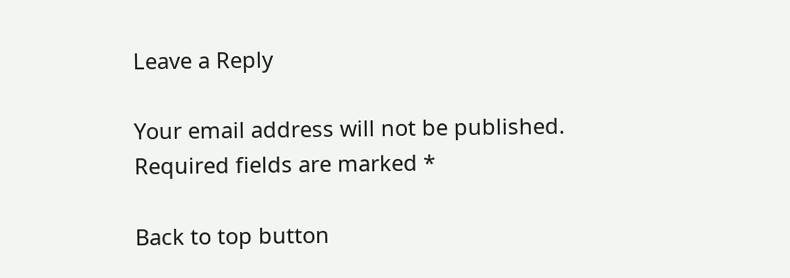Leave a Reply

Your email address will not be published. Required fields are marked *

Back to top button